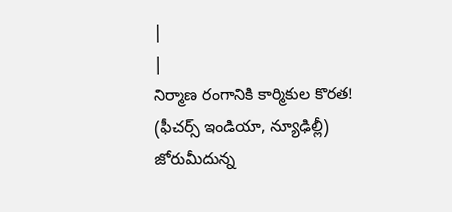|
|
నిర్మాణ రంగానికి కార్మికుల కొరత!
(ఫీచర్స్ ఇండియా, న్యూఢిల్లీ)
జోరుమీదున్న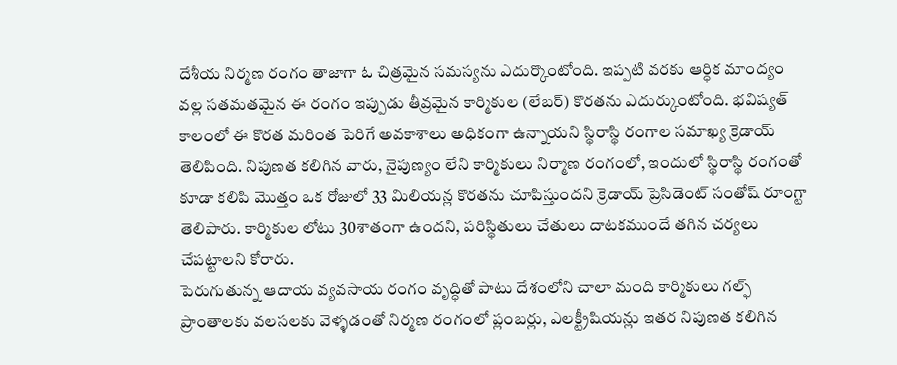దేశీయ నిర్మణ రంగం తాజాగా ఓ చిత్రమైన సమస్యను ఎదుర్కొంటోంది. ఇప్పటి వరకు ఆర్ధిక మాంద్యం వల్ల సతమతమైన ఈ రంగం ఇప్పుడు తీవ్రమైన కార్మికుల (లేబర్) కొరతను ఎదుర్కుంటోంది. భవిష్యత్ కాలంలో ఈ కొరత మరింత పెరిగే అవకాశాలు అధికంగా ఉన్నాయని స్థిరాస్థి రంగాల సమాఖ్య క్రెడాయ్ తెలిపింది. నిపుణత కలిగిన వారు, నైపుణ్యం లేని కార్మికులు నిర్మాణ రంగంలో, ఇందులో స్థిరాస్థి రంగంతో కూడా కలిపి మొత్తం ఒక రోజులో 33 మిలియన్ల కొరతను చూపిస్తుందని క్రెడాయ్ ప్రెసిడెంట్ సంతోష్ రూంగ్టా తెలిపారు. కార్మికుల లోటు 30శాతంగా ఉందని, పరిస్థితులు చేతులు దాటకముందే తగిన చర్యలు చేపట్టాలని కోరారు.
పెరుగుతున్న ఆదాయ వ్యవసాయ రంగం వృద్ధితో పాటు దేశంలోని చాలా మంది కార్మికులు గల్ఫ్ ప్రాంతాలకు వలసలకు వెళ్ళడంతో నిర్మణ రంగంలో ప్లంబర్లు, ఎలక్ట్రీషియన్లు ఇతర నిపుణత కలిగిన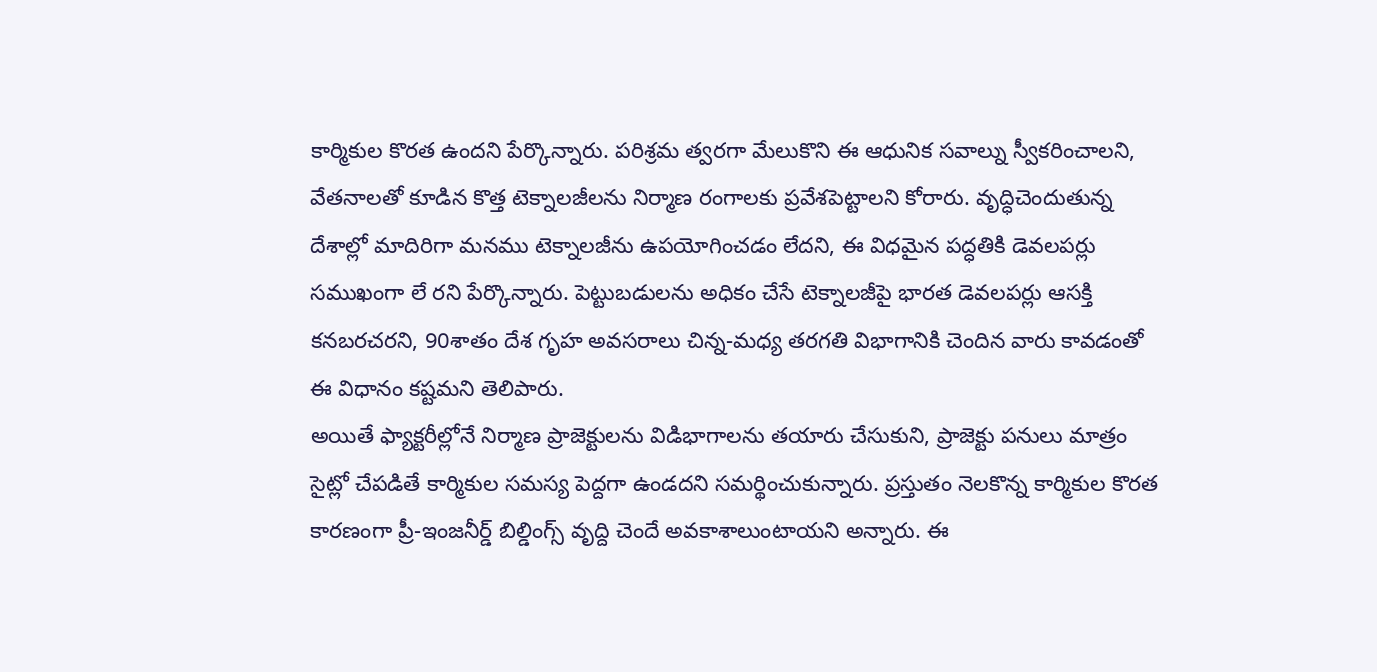కార్మికుల కొరత ఉందని పేర్కొన్నారు. పరిశ్రమ త్వరగా మేలుకొని ఈ ఆధునిక సవాల్ను స్వీకరించాలని, వేతనాలతో కూడిన కొత్త టెక్నాలజీలను నిర్మాణ రంగాలకు ప్రవేశపెట్టాలని కోరారు. వృద్ధిచెందుతున్న దేశాల్లో మాదిరిగా మనము టెక్నాలజీను ఉపయోగించడం లేదని, ఈ విధమైన పద్ధతికి డెవలపర్లు సముఖంగా లే రని పేర్కొన్నారు. పెట్టుబడులను అధికం చేసే టెక్నాలజీపై భారత డెవలపర్లు ఆసక్తి కనబరచరని, 90శాతం దేశ గృహ అవసరాలు చిన్న-మధ్య తరగతి విభాగానికి చెందిన వారు కావడంతో ఈ విధానం కష్టమని తెలిపారు.
అయితే ఫ్యాక్టరీల్లోనే నిర్మాణ ప్రాజెక్టులను విడిభాగాలను తయారు చేసుకుని, ప్రాజెక్టు పనులు మాత్రం సైట్లో చేపడితే కార్మికుల సమస్య పెద్దగా ఉండదని సమర్థించుకున్నారు. ప్రస్తుతం నెలకొన్న కార్మికుల కొరత కారణంగా ప్రీ-ఇంజనీర్డ్ బిల్డింగ్స్ వృద్ది చెందే అవకాశాలుంటాయని అన్నారు. ఈ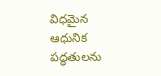విధమైన ఆధునిక పద్ధతులను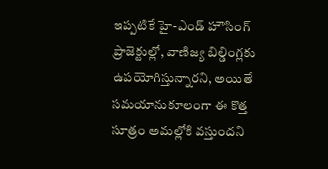ఇప్పటికే హై-ఎండ్ హౌసింగ్ ప్రాజెక్టుల్లో, వాణిజ్య బిల్డింగ్లకు ఉపయోగిస్తున్నారని, అయితే సమయానుకూలంగా ఈ కొత్త సూత్రం అమల్లోకి వస్తుందని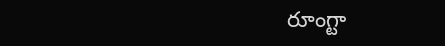రూంగ్టా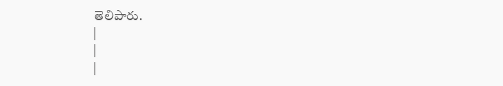తెలిపారు.
|
|
|